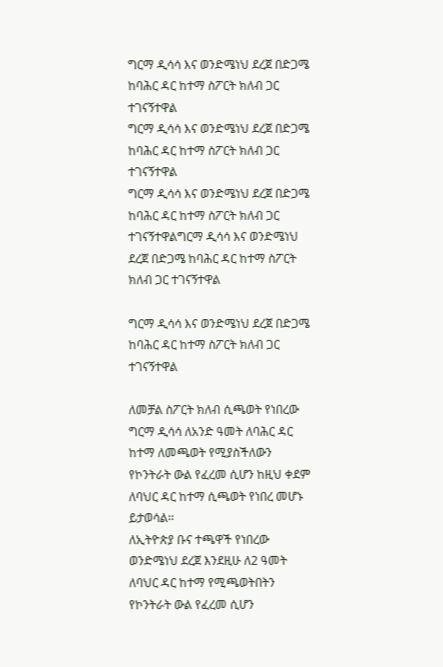ግርማ ዲሳሳ እና ወንድሜነህ ደረጀ በድጋሜ ከባሕር ዳር ከተማ ስፖርት ክለብ ጋር ተገናኝተዋል
ግርማ ዲሳሳ እና ወንድሜነህ ደረጀ በድጋሜ ከባሕር ዳር ከተማ ስፖርት ክለብ ጋር ተገናኝተዋል
ግርማ ዲሳሳ እና ወንድሜነህ ደረጀ በድጋሜ ከባሕር ዳር ከተማ ስፖርት ክለብ ጋር ተገናኝተዋልግርማ ዲሳሳ እና ወንድሜነህ ደረጀ በድጋሜ ከባሕር ዳር ከተማ ስፖርት ክለብ ጋር ተገናኝተዋል

ግርማ ዲሳሳ እና ወንድሜነህ ደረጀ በድጋሜ ከባሕር ዳር ከተማ ስፖርት ክለብ ጋር ተገናኝተዋል

ለመቻል ስፖርት ክለብ ሲጫወት የነበረው ግርማ ዲሳሳ ለአንድ ዓመት ለባሕር ዳር ከተማ ለመጫወት የሚያስችለውን የኮንትራት ውል የፈረመ ሲሆን ከዚህ ቀደም ለባህር ዳር ከተማ ሲጫወት የነበረ መሆኑ ይታወሳል፡፡
ለኢትዮጵያ ቡና ተጫዋች የነበረው ወንድሜነህ ደረጀ እንደዚሁ ለ2 ዓመት ለባህር ዳር ከተማ የሚጫወትበትን የኮንትራት ውል የፈረመ ሲሆን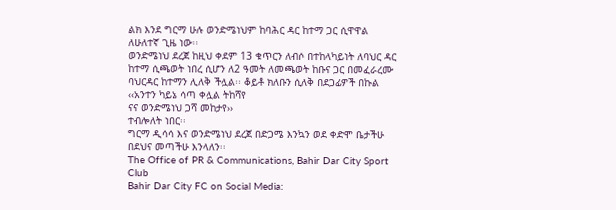ልክ እንደ ግርማ ሁሉ ወንድሜነህም ከባሕር ዳር ከተማ ጋር ሲዋዋል ለሁለተኛ ጊዜ ነው፡፡
ወንድሜነህ ደረጀ ከዚህ ቀደም 13 ቁጥርን ለብሶ በተከላካይነት ለባህር ዳር ከተማ ሲጫወት ነበረ ሲሆን ለ2 ዓመት ለመጫወት ከቡና ጋር በመፈራረሙ ባህርዳር ከተማን ሊለቅ ችሏል፡፡ ቆይቶ ክለቡን ሲለቅ በደጋፊዎች በኩል
‹‹አንተን ካይኔ ሳጣ ቀሏል ትከሻየ
ናና ወንድሜነህ ጋሻ መከታየ››
ተብሎለት ነበር፡፡
ግርማ ዲሳሳ እና ወንድሜነህ ደረጀ በድጋሜ እንኳን ወደ ቀድሞ ቤታችሁ በደህና መጣችሁ እንላለን፡፡
The Office of PR & Communications, Bahir Dar City Sport Club
Bahir Dar City FC on Social Media: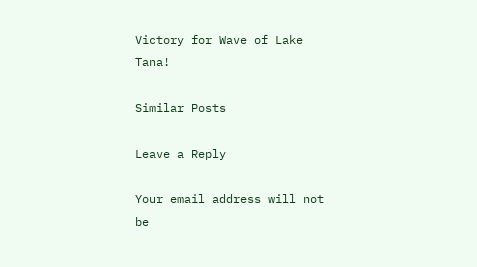Victory for Wave of Lake Tana!

Similar Posts

Leave a Reply

Your email address will not be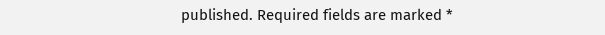published. Required fields are marked *